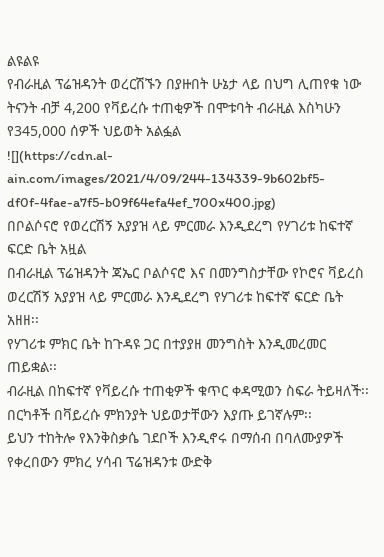ልዩልዩ
የብራዚል ፕሬዝዳንት ወረርሽኙን በያዙበት ሁኔታ ላይ በህግ ሊጠየቁ ነው
ትናንት ብቻ 4,200 የቫይረሱ ተጠቂዎች በሞቱባት ብራዚል እስካሁን የ345,000 ሰዎች ህይወት አልፏል
![](https://cdn.al-ain.com/images/2021/4/09/244-134339-9b602bf5-df0f-4fae-a7f5-b09f64efa4ef_700x400.jpg)
በቦልሶናሮ የወረርሽኝ አያያዝ ላይ ምርመራ እንዲደረግ የሃገሪቱ ከፍተኛ ፍርድ ቤት አዟል
በብራዚል ፕሬዝዳንት ጃኤር ቦልሶናሮ እና በመንግስታቸው የኮሮና ቫይረስ ወረርሽኝ አያያዝ ላይ ምርመራ እንዲደረግ የሃገሪቱ ከፍተኛ ፍርድ ቤት አዘዘ፡፡
የሃገሪቱ ምክር ቤት ከጉዳዩ ጋር በተያያዘ መንግስት እንዲመረመር ጠይቋል፡፡
ብራዚል በከፍተኛ የቫይረሱ ተጠቂዎች ቁጥር ቀዳሚወን ስፍራ ትይዛለች፡፡
በርካቶች በቫይረሱ ምክንያት ህይወታቸውን እያጡ ይገኛሉም፡፡
ይህን ተከትሎ የእንቅስቃሴ ገደቦች እንዲኖሩ በማሰብ በባለሙያዎች የቀረበውን ምክረ ሃሳብ ፕሬዝዳንቱ ውድቅ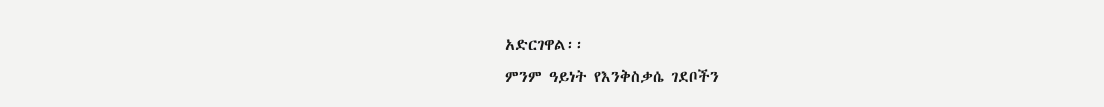አድርገዋል፡፡
ምንም ዓይነት የእንቅስቃሴ ገደቦችን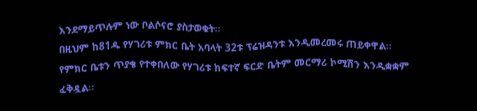እንደማይጥሉም ነው ቦልሶናሮ ያስታወቁት፡፡
በዚህም ከ81ዱ የሃገሪቱ ምክር ቤት አባላት 32ቱ ፕሬዝዳንቱ እንዲመረመሩ ጠይቀዋል፡፡
የምክር ቤቱን ጥያቄ የተቀበለው የሃገሪቱ ከፍተኛ ፍርድ ቤትም መርማሪ ኮሚሽን እንዲቋቋም ፈቅዷል፡፡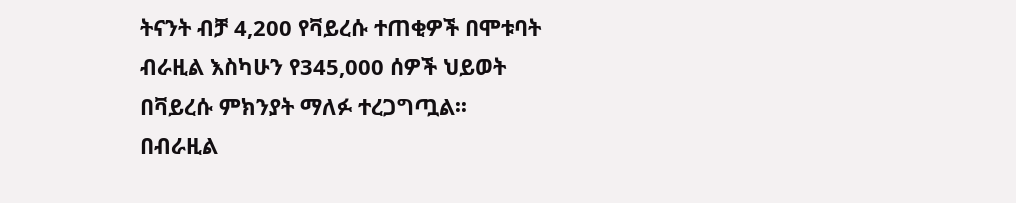ትናንት ብቻ 4,200 የቫይረሱ ተጠቂዎች በሞቱባት ብራዚል እስካሁን የ345,000 ሰዎች ህይወት በቫይረሱ ምክንያት ማለፉ ተረጋግጧል፡፡
በብራዚል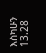እስካሁን 13.28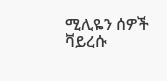ሚሊዬን ሰዎች ቫይረሱ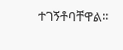ተገኝቶባቸዋል፡፡